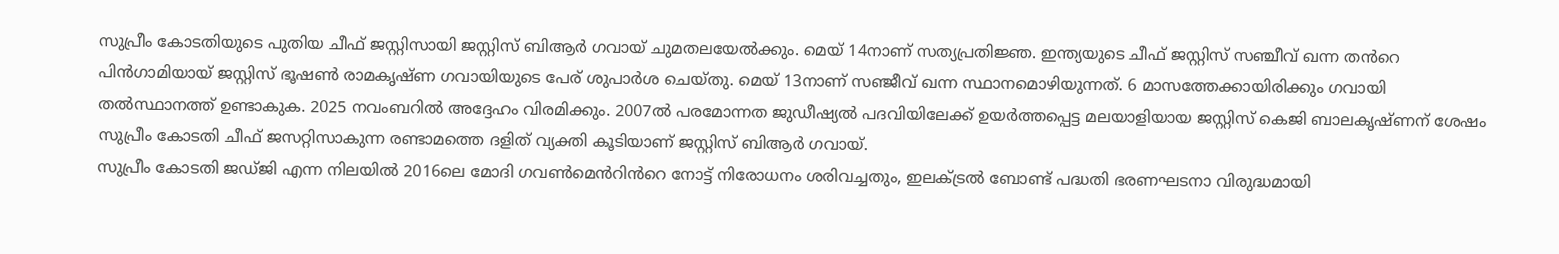സുപ്രീം കോടതിയുടെ പുതിയ ചീഫ് ജസ്റ്റിസായി ജസ്റ്റിസ് ബിആർ ഗവായ് ചുമതലയേൽക്കും. മെയ് 14നാണ് സത്യപ്രതിജ്ഞ. ഇന്ത്യയുടെ ചീഫ് ജസ്റ്റിസ് സഞ്ചീവ് ഖന്ന തൻറെ പിൻഗാമിയായ് ജസ്റ്റിസ് ഭൂഷൺ രാമകൃഷ്ണ ഗവായിയുടെ പേര് ശുപാർശ ചെയ്തു. മെയ് 13നാണ് സഞ്ജീവ് ഖന്ന സ്ഥാനമൊഴിയുന്നത്. 6 മാസത്തേക്കായിരിക്കും ഗവായി തൽസ്ഥാനത്ത് ഉണ്ടാകുക. 2025 നവംബറിൽ അദ്ദേഹം വിരമിക്കും. 2007ൽ പരമോന്നത ജുഡീഷ്യൽ പദവിയിലേക്ക് ഉയർത്തപ്പെട്ട മലയാളിയായ ജസ്റ്റിസ് കെജി ബാലകൃഷ്ണന് ശേഷം സുപ്രീം കോടതി ചീഫ് ജസറ്റിസാകുന്ന രണ്ടാമത്തെ ദളിത് വ്യക്തി കൂടിയാണ് ജസ്റ്റിസ് ബിആർ ഗവായ്.
സുപ്രീം കോടതി ജഡ്ജി എന്ന നിലയിൽ 2016ലെ മോദി ഗവൺമെൻറിൻറെ നോട്ട് നിരോധനം ശരിവച്ചതും, ഇലക്ട്രൽ ബോണ്ട് പദ്ധതി ഭരണഘടനാ വിരുദ്ധമായി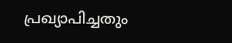പ്രഖ്യാപിച്ചതും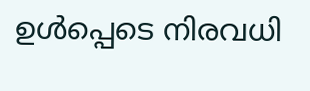ഉൾപ്പെടെ നിരവധി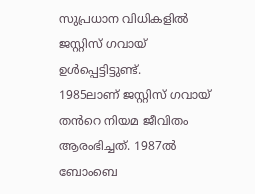സുപ്രധാന വിധികളിൽ ജസ്റ്റിസ് ഗവായ് ഉൾപ്പെട്ടിട്ടുണ്ട്.
1985ലാണ് ജസ്റ്റിസ് ഗവായ് തൻറെ നിയമ ജീവിതം ആരംഭിച്ചത്. 1987ൽ ബോംബെ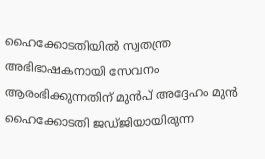ഹൈക്കോടതിയിൽ സ്വതന്ത്ര അഭിഭാഷകനായി സേവനം ആരംഭിക്കുന്നതിന് മുൻപ് അദ്ദേഹം മുൻ ഹൈക്കോടതി ജഡ്ജിയായിരുന്ന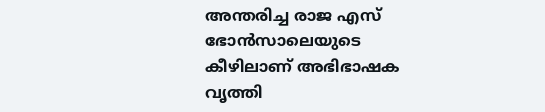അന്തരിച്ച രാജ എസ് ഭോൻസാലെയുടെ കീഴിലാണ് അഭിഭാഷക വൃത്തി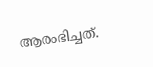ആരംഭിച്ചത്.